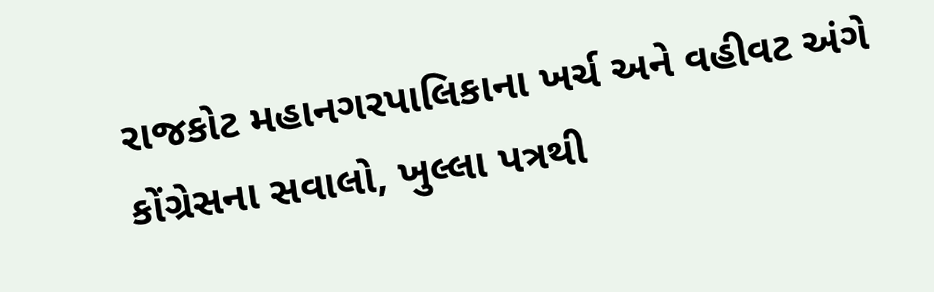રાજકોટ મહાનગરપાલિકાના ખર્ચ અને વહીવટ અંગે કોંગ્રેસના સવાલો, ખુલ્લા પત્રથી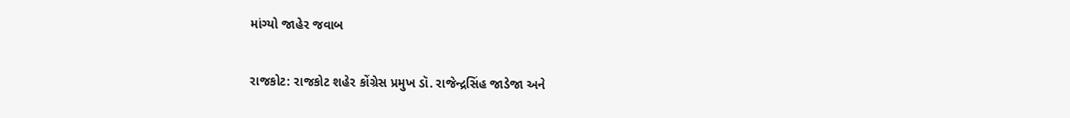માંગ્યો જાહેર જવાબ

રાજકોટ: રાજકોટ શહેર કોંગ્રેસ પ્રમુખ ડૉ. રાજેન્દ્રસિંહ જાડેજા અને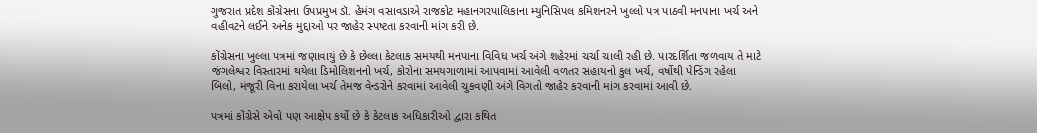ગુજરાત પ્રદેશ કોંગ્રેસના ઉપપ્રમુખ ડૉ. હેમંગ વસાવડાએ રાજકોટ મહાનગરપાલિકાના મ્યુનિસિપલ કમિશનરને ખુલ્લો પત્ર પાઠવી મનપાના ખર્ચ અને વહીવટને લઈને અનેક મુદ્દાઓ પર જાહેર સ્પષ્ટતા કરવાની માંગ કરી છે.

કોંગ્રેસના ખુલ્લા પત્રમાં જણાવાયું છે કે છેલ્લા કેટલાક સમયથી મનપાના વિવિધ ખર્ચ અંગે શહેરમાં ચર્ચા ચાલી રહી છે. પારદર્શિતા જળવાય તે માટે જંગલેશ્વર વિસ્તારમાં થયેલા ડિમોલિશનનો ખર્ચ, કોરોના સમયગાળામાં આપવામાં આવેલી વળતર સહાયનો કુલ ખર્ચ, વર્ષોથી પેન્ડિંગ રહેલા બિલો, મંજૂરી વિના કરાયેલા ખર્ચ તેમજ વેન્ડરોને કરવામાં આવેલી ચુકવણી અંગે વિગતો જાહેર કરવાની માંગ કરવામાં આવી છે.

પત્રમાં કોંગ્રેસે એવો પણ આક્ષેપ કર્યો છે કે કેટલાક અધિકારીઓ દ્વારા કથિત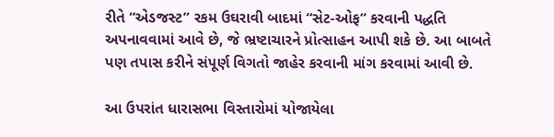રીતે “એડજસ્ટ” રકમ ઉઘરાવી બાદમાં “સેટ-ઓફ” કરવાની પદ્ધતિ અપનાવવામાં આવે છે, જે ભ્રષ્ટાચારને પ્રોત્સાહન આપી શકે છે. આ બાબતે પણ તપાસ કરીને સંપૂર્ણ વિગતો જાહેર કરવાની માંગ કરવામાં આવી છે.

આ ઉપરાંત ધારાસભા વિસ્તારોમાં યોજાયેલા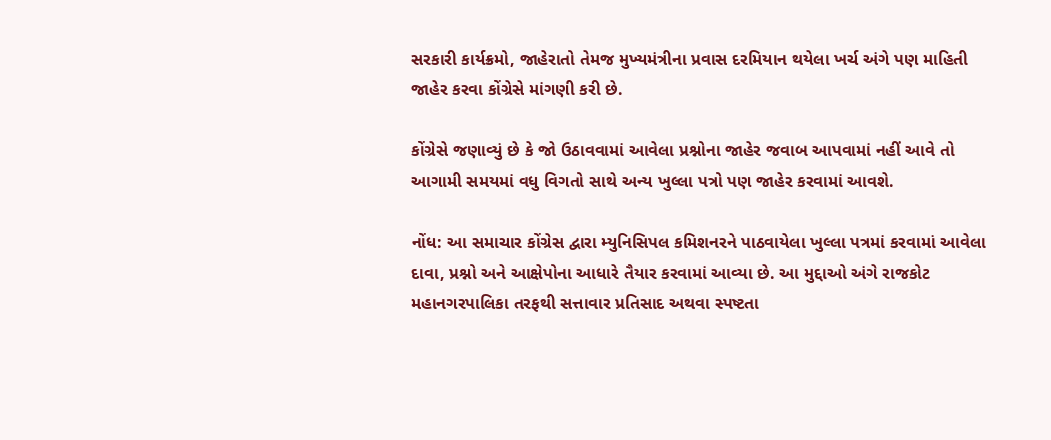સરકારી કાર્યક્રમો, જાહેરાતો તેમજ મુખ્યમંત્રીના પ્રવાસ દરમિયાન થયેલા ખર્ચ અંગે પણ માહિતી જાહેર કરવા કોંગ્રેસે માંગણી કરી છે.

કોંગ્રેસે જણાવ્યું છે કે જો ઉઠાવવામાં આવેલા પ્રશ્નોના જાહેર જવાબ આપવામાં નહીં આવે તો આગામી સમયમાં વધુ વિગતો સાથે અન્ય ખુલ્લા પત્રો પણ જાહેર કરવામાં આવશે.

નોંધ: આ સમાચાર કોંગ્રેસ દ્વારા મ્યુનિસિપલ કમિશનરને પાઠવાયેલા ખુલ્લા પત્રમાં કરવામાં આવેલા દાવા, પ્રશ્નો અને આક્ષેપોના આધારે તૈયાર કરવામાં આવ્યા છે. આ મુદ્દાઓ અંગે રાજકોટ મહાનગરપાલિકા તરફથી સત્તાવાર પ્રતિસાદ અથવા સ્પષ્ટતા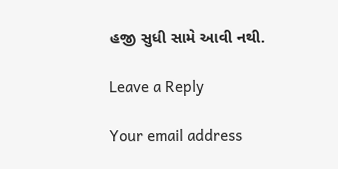હજી સુધી સામે આવી નથી.

Leave a Reply

Your email address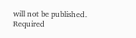will not be published. Required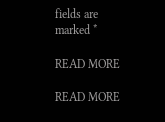fields are marked *

READ MORE

READ MORE